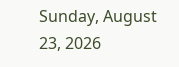Sunday, August 23, 2026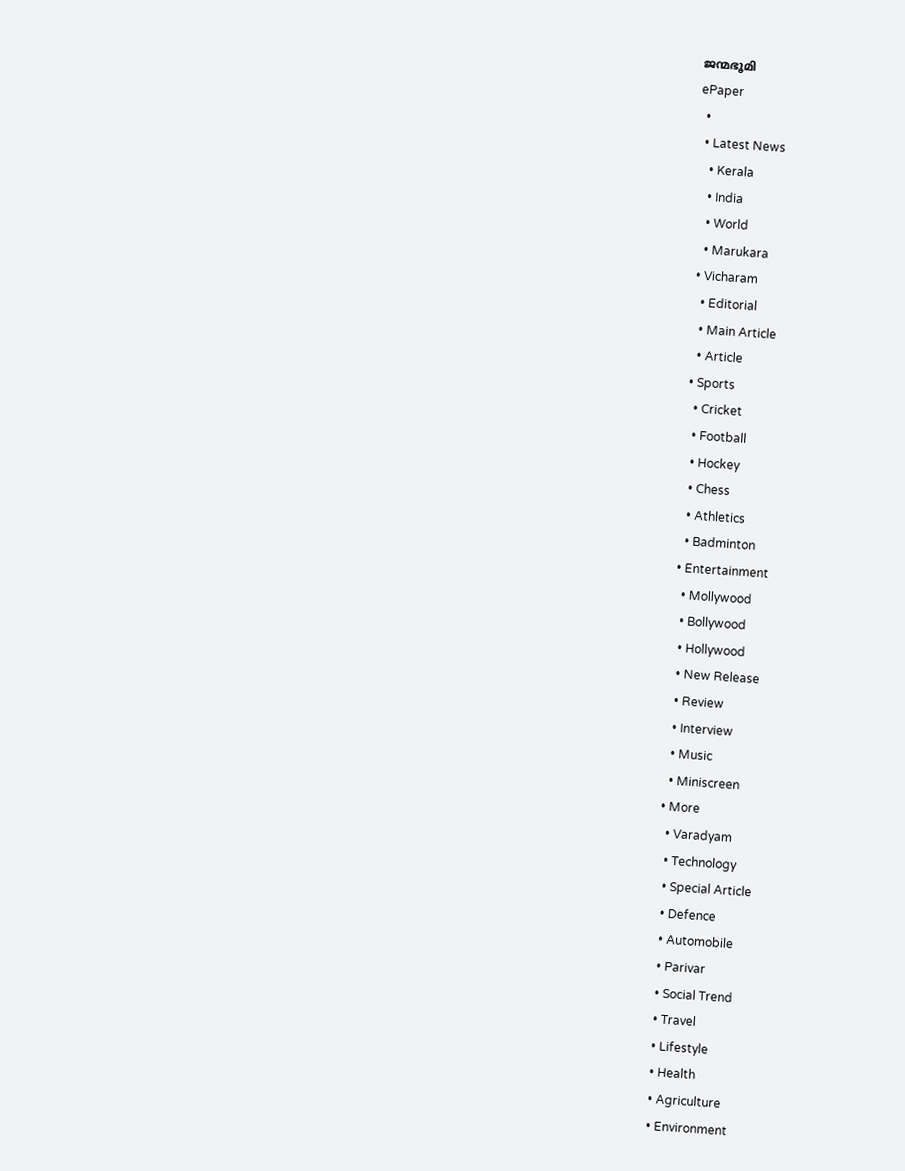ജന്മഭൂമി
ePaper
  •
  • Latest News
    • Kerala
    • India
    • World
    • Marukara
  • Vicharam
    • Editorial
    • Main Article
    • Article
  • Sports
    • Cricket
    • Football
    • Hockey
    • Chess
    • Athletics
    • Badminton
  • Entertainment
    • Mollywood
    • Bollywood
    • Hollywood
    • New Release
    • Review
    • Interview
    • Music
    • Miniscreen
  • More
    • Varadyam
    • Technology
    • Special Article
    • Defence
    • Automobile
    • Parivar
    • Social Trend
    • Travel
    • Lifestyle
    • Health
    • Agriculture
    • Environment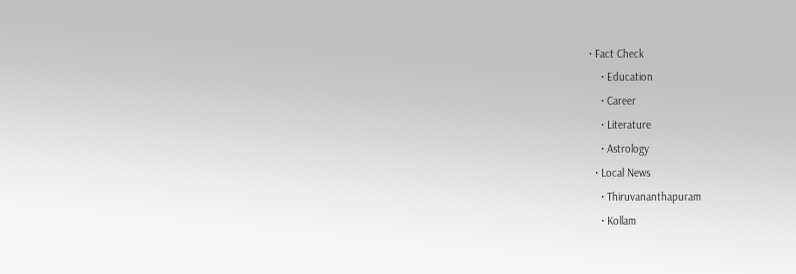• Fact Check
    • Education
    • Career
    • Literature
    • Astrology
  • Local News
    • Thiruvananthapuram
    • Kollam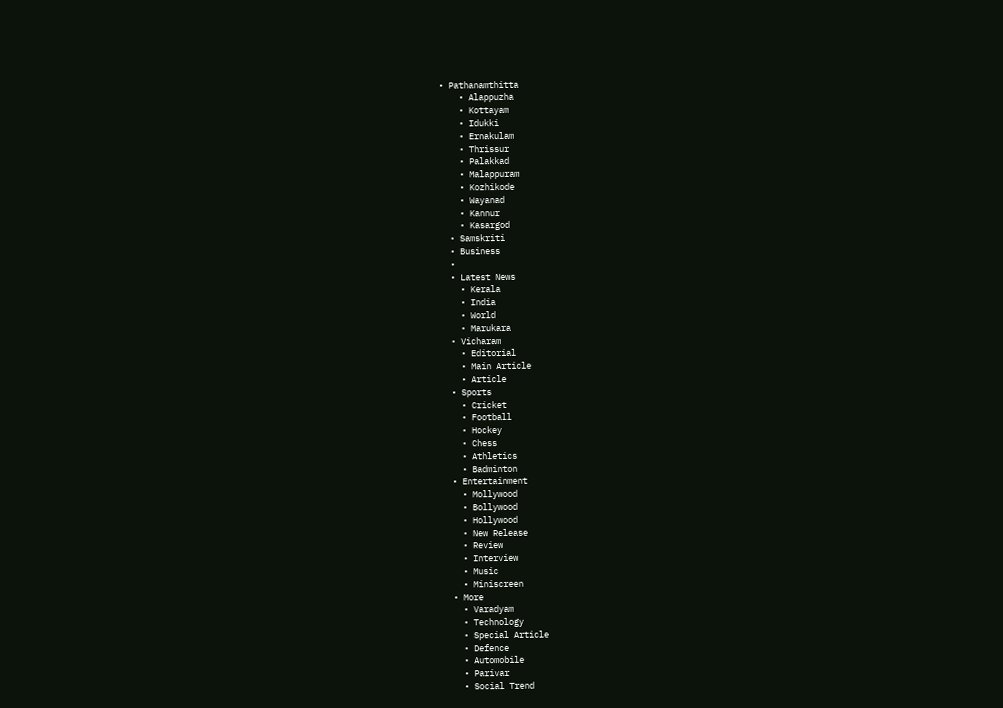• Pathanamthitta
    • Alappuzha
    • Kottayam
    • Idukki
    • Ernakulam
    • Thrissur
    • Palakkad
    • Malappuram
    • Kozhikode
    • Wayanad
    • Kannur
    • Kasargod
  • Samskriti
  • Business
  •
  • Latest News
    • Kerala
    • India
    • World
    • Marukara
  • Vicharam
    • Editorial
    • Main Article
    • Article
  • Sports
    • Cricket
    • Football
    • Hockey
    • Chess
    • Athletics
    • Badminton
  • Entertainment
    • Mollywood
    • Bollywood
    • Hollywood
    • New Release
    • Review
    • Interview
    • Music
    • Miniscreen
  • More
    • Varadyam
    • Technology
    • Special Article
    • Defence
    • Automobile
    • Parivar
    • Social Trend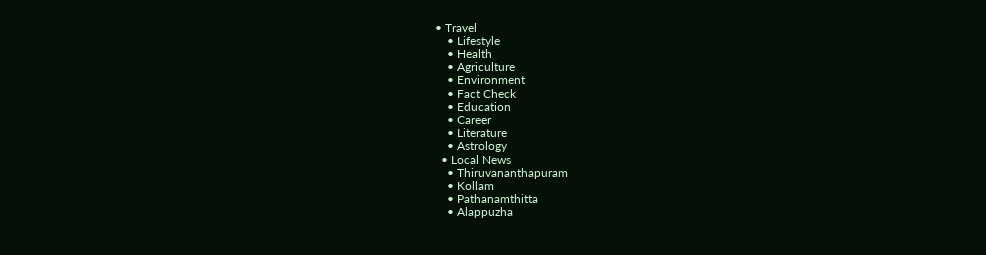• Travel
    • Lifestyle
    • Health
    • Agriculture
    • Environment
    • Fact Check
    • Education
    • Career
    • Literature
    • Astrology
  • Local News
    • Thiruvananthapuram
    • Kollam
    • Pathanamthitta
    • Alappuzha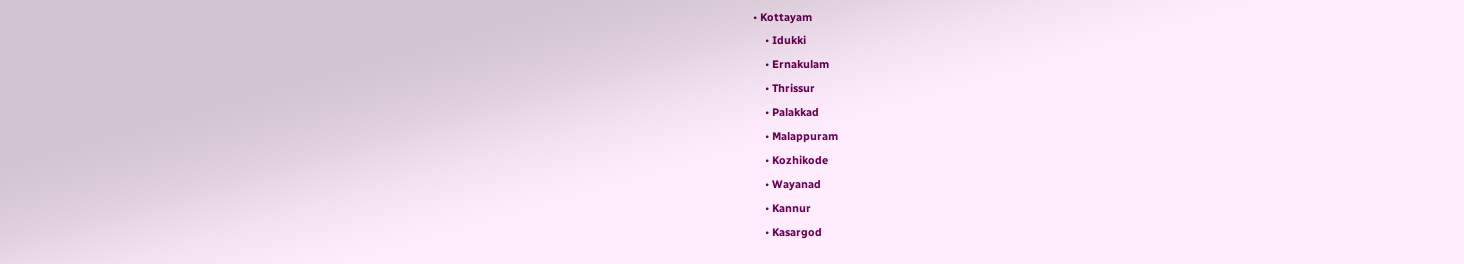• Kottayam
    • Idukki
    • Ernakulam
    • Thrissur
    • Palakkad
    • Malappuram
    • Kozhikode
    • Wayanad
    • Kannur
    • Kasargod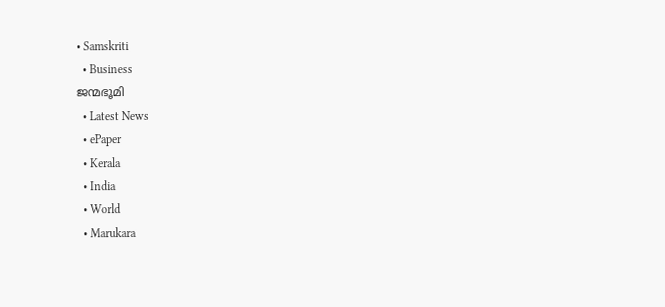• Samskriti
  • Business
ജന്മഭൂമി
  • Latest News
  • ePaper
  • Kerala
  • India
  • World
  • Marukara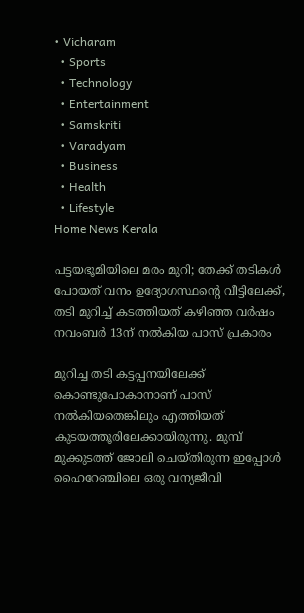• Vicharam
  • Sports
  • Technology
  • Entertainment
  • Samskriti
  • Varadyam
  • Business
  • Health
  • Lifestyle
Home News Kerala

പട്ടയഭൂമിയിലെ മരം മുറി; തേക്ക് തടികള്‍ പോയത് വനം ഉദ്യോഗസ്ഥന്റെ വീട്ടിലേക്ക്, തടി മുറിച്ച് കടത്തിയത് കഴിഞ്ഞ വര്‍ഷം നവംബര്‍ 13ന് നല്‍കിയ പാസ് പ്രകാരം

മുറിച്ച തടി കട്ടപ്പനയിലേക്ക് കൊണ്ടുപോകാനാണ് പാസ് നല്‍കിയതെങ്കിലും എത്തിയത് കുടയത്തൂരിലേക്കായിരുന്നു. മുമ്പ് മുക്കുടത്ത് ജോലി ചെയ്തിരുന്ന ഇപ്പോള്‍ ഹൈറേഞ്ചിലെ ഒരു വന്യജീവി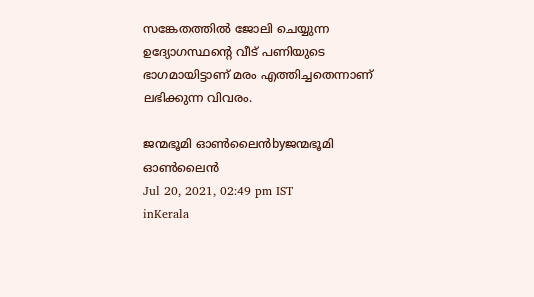സങ്കേതത്തില്‍ ജോലി ചെയ്യുന്ന ഉദ്യോഗസ്ഥന്റെ വീട് പണിയുടെ ഭാഗമായിട്ടാണ് മരം എത്തിച്ചതെന്നാണ് ലഭിക്കുന്ന വിവരം.

ജന്മഭൂമി ഓണ്‍ലൈന്‍byജന്മഭൂമി ഓണ്‍ലൈന്‍
Jul 20, 2021, 02:49 pm IST
inKerala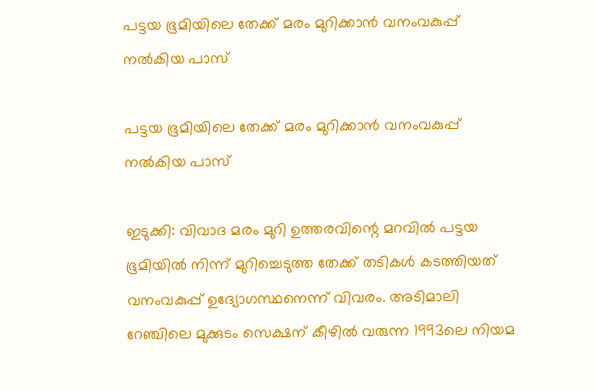പട്ടയ ഭൂമിയിലെ തേക്ക് മരം മുറിക്കാന്‍ വനംവകുപ്പ് നല്‍കിയ പാസ്

പട്ടയ ഭൂമിയിലെ തേക്ക് മരം മുറിക്കാന്‍ വനംവകുപ്പ് നല്‍കിയ പാസ്

ഇടുക്കി: വിവാദ മരം മുറി ഉത്തരവിന്റെ മറവില്‍ പട്ടയ ഭൂമിയില്‍ നിന്ന് മുറിച്ചെടുത്ത തേക്ക് തടികള്‍ കടത്തിയത് വനംവകുപ്പ് ഉദ്യോഗസ്ഥനെന്ന് വിവരം. അടിമാലി റേഞ്ചിലെ മുക്കുടം സെക്ഷന് കീഴില്‍ വരുന്ന 1993ലെ നിയമ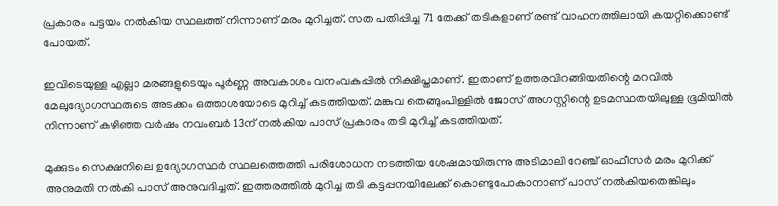പ്രകാരം പട്ടയം നല്‍കിയ സ്ഥലത്ത് നിന്നാണ് മരം മുറിച്ചത്. സത പതിപ്പിച്ച 71 തേക്ക് തടികളാണ് രണ്ട് വാഹനത്തിലായി കയറ്റിക്കൊണ്ട് പോയത്.

ഇവിടെയുള്ള എല്ലാ മരങ്ങളുടെയും പൂര്‍ണ്ണ അവകാശം വനംവകുപ്പില്‍ നിക്ഷിപ്തമാണ്. ഇതാണ് ഉത്തരവിറങ്ങിയതിന്റെ മറവില്‍ മേലുദ്യോഗസ്ഥരുടെ അടക്കം ഒത്താശയോടെ മുറിച്ച് കടത്തിയത്. മങ്കുവ തെങ്ങുംപിള്ളില്‍ ജോസ് അഗസ്റ്റിന്റെ ഉടമസ്ഥതയിലുള്ള ഭൂമിയില്‍ നിന്നാണ് കഴിഞ്ഞ വര്‍ഷം നവംബര്‍ 13ന് നല്‍കിയ പാസ് പ്രകാരം തടി മുറിച്ച് കടത്തിയത്.

മുക്കുടം സെക്ഷനിലെ ഉദ്യോഗസ്ഥര്‍ സ്ഥലത്തെത്തി പരിശോധന നടത്തിയ ശേഷമായിരുന്നു അടിമാലി റേഞ്ച് ഓഫീസര്‍ മരം മുറിക്ക് അനുമതി നല്‍കി പാസ് അനുവദിച്ചത്. ഇത്തരത്തില്‍ മുറിച്ച തടി കട്ടപ്പനയിലേക്ക് കൊണ്ടുപോകാനാണ് പാസ് നല്‍കിയതെങ്കിലും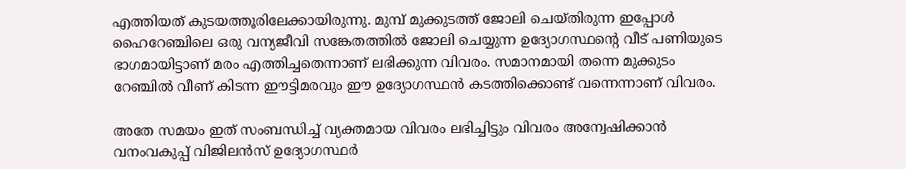എത്തിയത് കുടയത്തൂരിലേക്കായിരുന്നു. മുമ്പ് മുക്കുടത്ത് ജോലി ചെയ്തിരുന്ന ഇപ്പോള്‍ ഹൈറേഞ്ചിലെ ഒരു വന്യജീവി സങ്കേതത്തില്‍ ജോലി ചെയ്യുന്ന ഉദ്യോഗസ്ഥന്റെ വീട് പണിയുടെ ഭാഗമായിട്ടാണ് മരം എത്തിച്ചതെന്നാണ് ലഭിക്കുന്ന വിവരം. സമാനമായി തന്നെ മുക്കുടം റേഞ്ചില്‍ വീണ് കിടന്ന ഈട്ടിമരവും ഈ ഉദ്യോഗസ്ഥന്‍ കടത്തിക്കൊണ്ട് വന്നെന്നാണ് വിവരം.

അതേ സമയം ഇത് സംബന്ധിച്ച് വ്യക്തമായ വിവരം ലഭിച്ചിട്ടും വിവരം അന്വേഷിക്കാന്‍ വനംവകുപ്പ് വിജിലന്‍സ് ഉദ്യോഗസ്ഥര്‍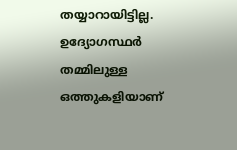തയ്യാറായിട്ടില്ല. ഉദ്യോഗസ്ഥര്‍ തമ്മിലുള്ള ഒത്തുകളിയാണ്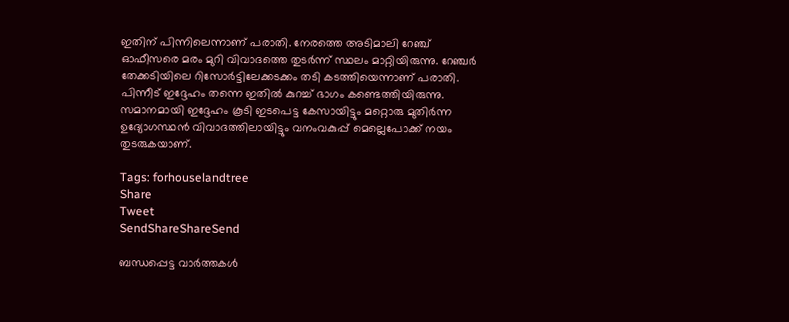ഇതിന് പിന്നിലെന്നാണ് പരാതി. നേരത്തെ അടിമാലി റേഞ്ച് ഓഫീസരെ മരം മുറി വിവാദത്തെ തുടര്‍ന്ന് സ്ഥലം മാറ്റിയിരുന്നു. റേഞ്ചര്‍ തേക്കടിയിലെ റിസോര്‍ട്ടിലേക്കടക്കം തടി കടത്തിയെന്നാണ് പരാതി. പിന്നീട് ഇദ്ദേഹം തന്നെ ഇതില്‍ കുറച്ച് ഭാഗം കണ്ടെത്തിയിരുന്നു. സമാനമായി ഇദ്ദേഹം കൂടി ഇടപെട്ട കേസായിട്ടും മറ്റൊരു മുതിര്‍ന്ന ഉദ്യോഗസ്ഥന്‍ വിവാദത്തിലായിട്ടും വനംവകുപ്പ് മെല്ലെപോക്ക് നയം തുടരുകയാണ്.

Tags: forhouselandtree
Share
Tweet
SendShareShareSend

ബന്ധപ്പെട്ട വാര്‍ത്തകള്‍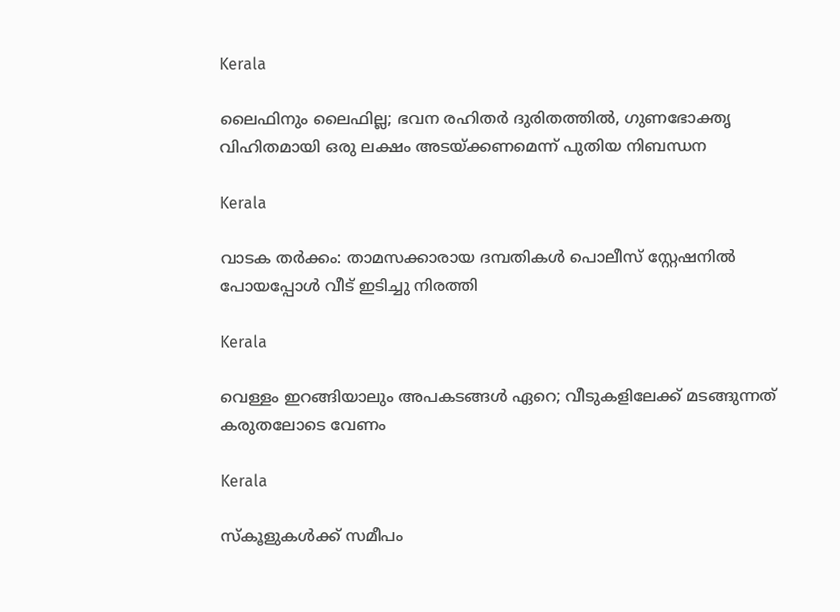Kerala

ലൈഫിനും ലൈഫില്ല; ഭവന രഹിതര്‍ ദുരിതത്തില്‍, ഗുണഭോക്തൃ വിഹിതമായി ഒരു ലക്ഷം അടയ്‌ക്കണമെന്ന് പുതിയ നിബന്ധന

Kerala

വാടക തര്‍ക്കം: താമസക്കാരായ ദമ്പതികള്‍ പൊലീസ് സ്റ്റേഷനില്‍ പോയപ്പോള്‍ വീട് ഇടിച്ചു നിരത്തി

Kerala

വെള്ളം ഇറങ്ങിയാലും അപകടങ്ങള്‍ ഏറെ; വീടുകളിലേക്ക് മടങ്ങുന്നത് കരുതലോടെ വേണം

Kerala

സ്‌കൂളുകള്‍ക്ക് സമീപം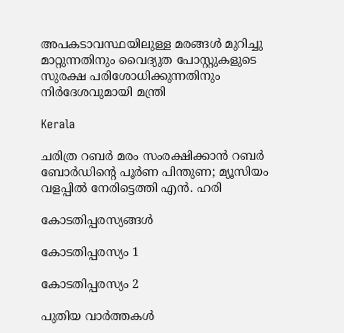അപകടാവസ്ഥയിലുള്ള മരങ്ങള്‍ മുറിച്ചു മാറ്റുന്നതിനും വൈദ്യുത പോസ്റ്റുകളുടെ സുരക്ഷ പരിശോധിക്കുന്നതിനും നിര്‍ദേശവുമായി മന്ത്രി

Kerala

ചരിത്ര റബര്‍ മരം സംരക്ഷിക്കാന്‍ റബര്‍ ബോര്‍ഡിന്റെ പൂര്‍ണ പിന്തുണ; മ്യൂസിയം വളപ്പില്‍ നേരിട്ടെത്തി എന്‍. ഹരി

കോടതിപ്പരസ്യങ്ങള്‍

കോടതിപ്പരസ്യം 1

കോടതിപ്പരസ്യം 2

പുതിയ വാര്‍ത്തകള്‍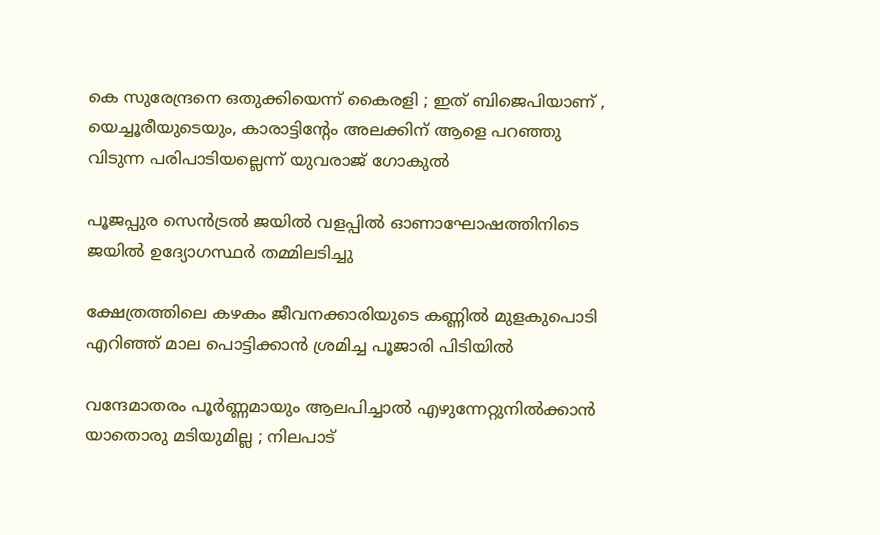കെ സുരേന്ദ്രനെ ഒതുക്കിയെന്ന് കൈരളി ; ഇത് ബിജെപിയാണ് , യെച്ചൂരീയുടെയും, കാരാട്ടിന്‍റേം അലക്കിന് ആളെ പറഞ്ഞു വിടുന്ന പരിപാടിയല്ലെന്ന് യുവരാജ് ഗോകുൽ

പൂജപ്പുര സെന്‍ട്രല്‍ ജയില്‍ വളപ്പില്‍ ഓണാഘോഷത്തിനിടെ ജയില്‍ ഉദ്യോഗസ്ഥര്‍ തമ്മിലടിച്ചു

ക്ഷേത്രത്തിലെ കഴകം ജീവനക്കാരിയുടെ കണ്ണില്‍ മുളകുപൊടി എറിഞ്ഞ് മാല പൊട്ടിക്കാന്‍ ശ്രമിച്ച പൂജാരി പിടിയില്‍

വന്ദേമാതരം പൂർണ്ണമായും ആലപിച്ചാൽ എഴുന്നേറ്റുനിൽക്കാൻ യാതൊരു മടിയുമില്ല ; നിലപാട്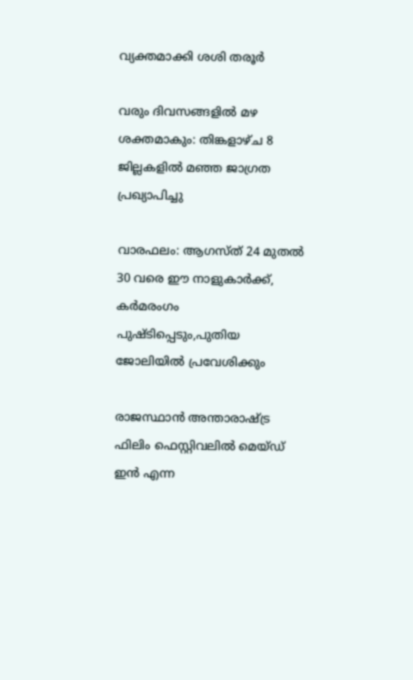വ്യക്തമാക്കി ശശി തരൂർ

വരും ദിവസങ്ങളില്‍ മഴ ശക്തമാകും: തിങ്കളാഴ്ച 8 ജില്ലകളില്‍ മഞ്ഞ ജാഗ്രത പ്രഖ്യാപിച്ചു

വാരഫലം: ആഗസ്ത് 24 മുതല്‍ 30 വരെ ഈ നാളുകാര്‍ക്ക്, കര്‍മരംഗം പുഷ്ടിപ്പെടും,പുതിയ ജോലിയില്‍ പ്രവേശിക്കും

രാജസ്ഥാന്‍ അന്താരാഷ്ട്ര ഫിലിം ഫെസ്റ്റിവലില്‍ മെയ്ഡ് ഇന്‍ എന്ന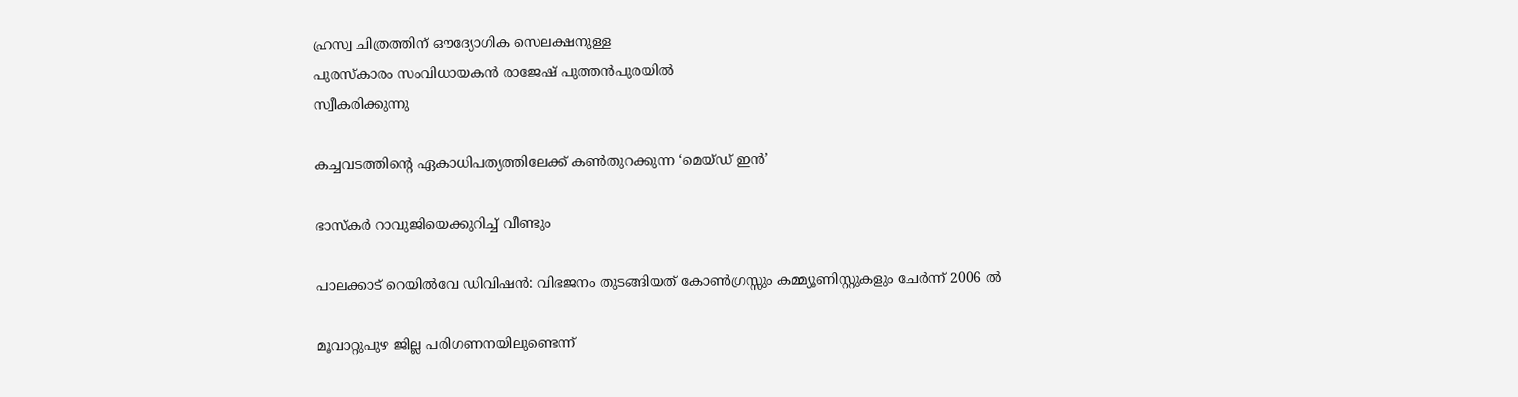ഹ്രസ്വ ചിത്രത്തിന് ഔദ്യോഗിക സെലക്ഷനുള്ള
പുരസ്‌കാരം സംവിധായകന്‍ രാജേഷ് പുത്തന്‍പുരയില്‍
സ്വീകരിക്കുന്നു

കച്ചവടത്തിന്റെ ഏകാധിപത്യത്തിലേക്ക് കണ്‍തുറക്കുന്ന ‘മെയ്ഡ് ഇന്‍’

ഭാസ്‌കര്‍ റാവുജിയെക്കുറിച്ച് വീണ്ടും

പാലക്കാട് റെയിൽവേ ഡിവിഷൻ: വിഭജനം തുടങ്ങിയത് കോൺഗ്രസ്സും കമ്മ്യൂണിസ്റ്റുകളും ചേർന്ന് 2006 ൽ

മൂവാറ്റുപുഴ ജില്ല പരിഗണനയിലുണ്ടെന്ന്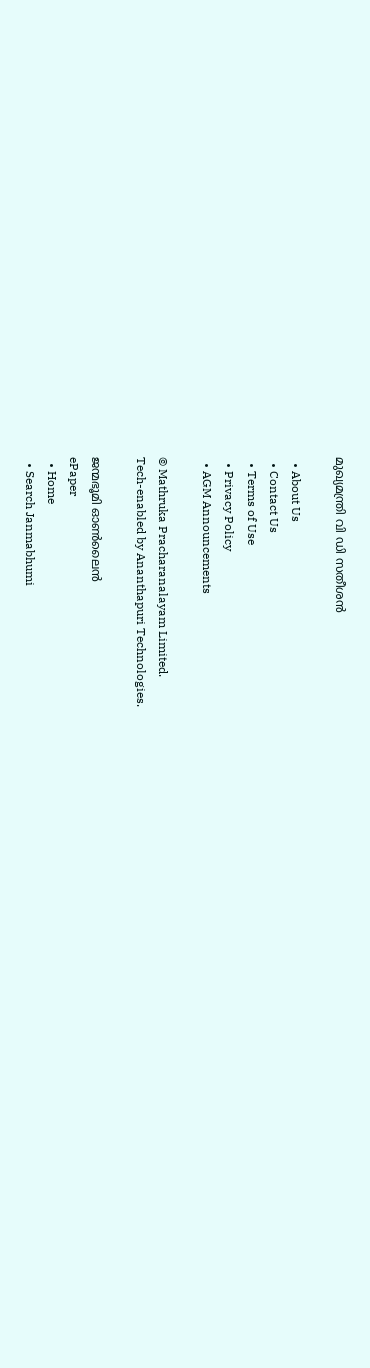മുഖ്യമന്ത്രി വി ഡി സതീശന്‍

  • About Us
  • Contact Us
  • Terms of Use
  • Privacy Policy
  • AGM Announcements

© Mathruka Pracharanalayam Limited.
Tech-enabled by Ananthapuri Technologies.

ജന്മഭൂമി ഓണ്‍ലൈന്‍
ePaper
  • Home
  • Search Janmabhumi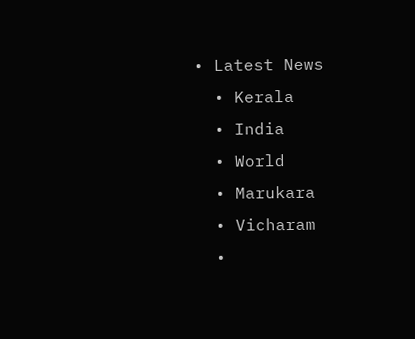• Latest News
  • Kerala
  • India
  • World
  • Marukara
  • Vicharam
  •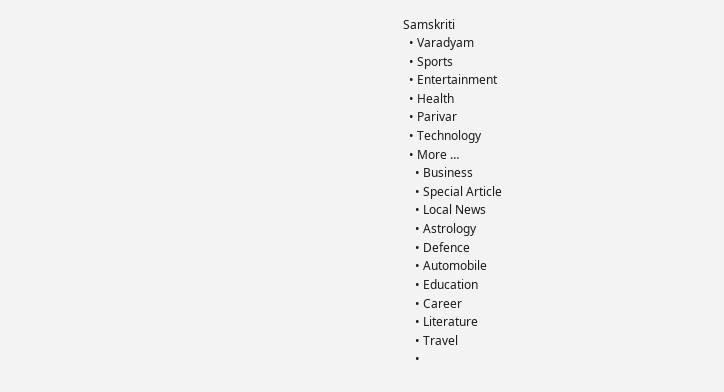Samskriti
  • Varadyam
  • Sports
  • Entertainment
  • Health
  • Parivar
  • Technology
  • More …
    • Business
    • Special Article
    • Local News
    • Astrology
    • Defence
    • Automobile
    • Education
    • Career
    • Literature
    • Travel
    •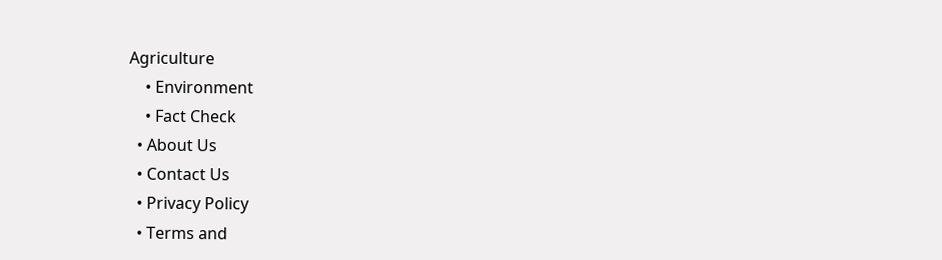Agriculture
    • Environment
    • Fact Check
  • About Us
  • Contact Us
  • Privacy Policy
  • Terms and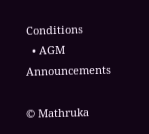Conditions
  • AGM Announcements

© Mathruka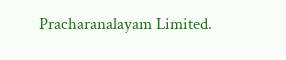Pracharanalayam Limited.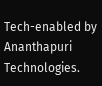Tech-enabled by Ananthapuri Technologies.